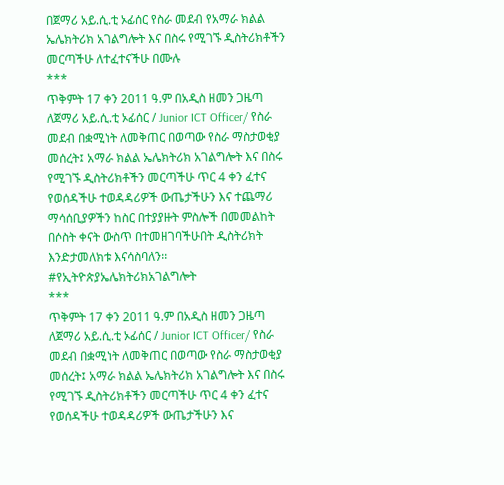በጀማሪ አይ.ሲ.ቲ ኦፊሰር የስራ መደብ የአማራ ክልል ኤሌክትሪክ አገልግሎት እና በስሩ የሚገኙ ዲስትሪክቶችን መርጣችሁ ለተፈተናችሁ በሙሉ
***
ጥቅምት 17 ቀን 2011 ዓ.ም በአዲስ ዘመን ጋዜጣ ለጀማሪ አይ.ሲ.ቲ ኦፊሰር / Junior ICT Officer/ የስራ መደብ በቋሚነት ለመቅጠር በወጣው የስራ ማስታወቂያ መሰረት፤ አማራ ክልል ኤሌክትሪክ አገልግሎት እና በስሩ የሚገኙ ዲስትሪክቶችን መርጣችሁ ጥር 4 ቀን ፈተና የወሰዳችሁ ተወዳዳሪዎች ውጤታችሁን እና ተጨማሪ ማሳሰቢያዎችን ከስር በተያያዙት ምስሎች በመመልከት በሶስት ቀናት ውስጥ በተመዘገባችሁበት ዲስትሪክት እንድታመለክቱ እናሳስባለን፡፡
#የኢትዮጵያኤሌክትሪክአገልግሎት
***
ጥቅምት 17 ቀን 2011 ዓ.ም በአዲስ ዘመን ጋዜጣ ለጀማሪ አይ.ሲ.ቲ ኦፊሰር / Junior ICT Officer/ የስራ መደብ በቋሚነት ለመቅጠር በወጣው የስራ ማስታወቂያ መሰረት፤ አማራ ክልል ኤሌክትሪክ አገልግሎት እና በስሩ የሚገኙ ዲስትሪክቶችን መርጣችሁ ጥር 4 ቀን ፈተና የወሰዳችሁ ተወዳዳሪዎች ውጤታችሁን እና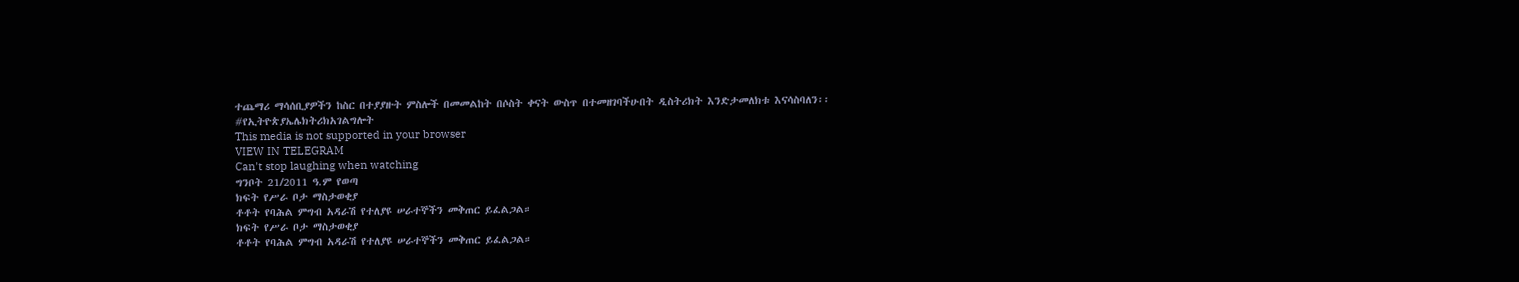ተጨማሪ ማሳሰቢያዎችን ከስር በተያያዙት ምስሎች በመመልከት በሶስት ቀናት ውስጥ በተመዘገባችሁበት ዲስትሪክት እንድታመለክቱ እናሳስባለን፡፡
#የኢትዮጵያኤሌክትሪክአገልግሎት
This media is not supported in your browser
VIEW IN TELEGRAM
Can't stop laughing when watching
ግንቦት 21/2011 ዓ.ም የወጣ
ክፍት የሥራ ቦታ ማስታወቂያ
ቶቶት የባሕል ምግብ አዳራሽ የተለያዩ ሠራተኞችን መቅጠር ይፈልጋል።
ክፍት የሥራ ቦታ ማስታወቂያ
ቶቶት የባሕል ምግብ አዳራሽ የተለያዩ ሠራተኞችን መቅጠር ይፈልጋል።